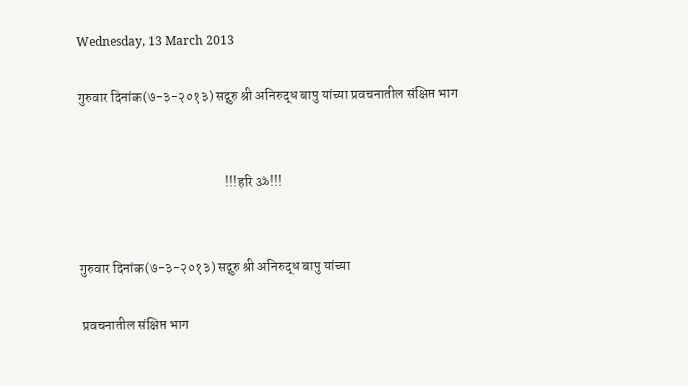Wednesday, 13 March 2013

गुरुवार दिनांक(७-३-२०१३) सद्गुरु श्री अनिरुद्ध बापु यांच्या प्रवचनातील संक्षिप्त भाग


                                                     !!!हरि ॐ!!!


गुरुवार दिनांक(७-३-२०१३) सद्गुरु श्री अनिरुद्ध बापु यांच्या

 प्रवचनातील संक्षिप्त भाग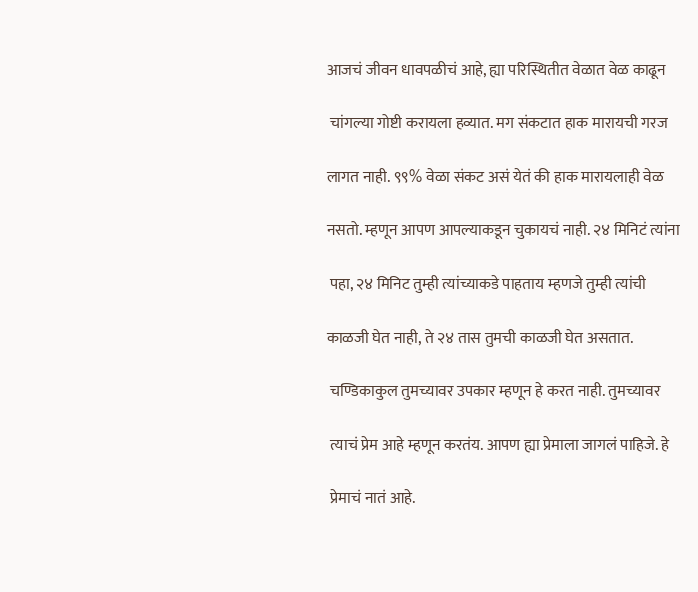आजचं जीवन धावपळीचं आहे, ह्या परिस्थितीत वेळात वेळ काढून

 चांगल्या गोष्टी करायला हव्यात. मग संकटात हाक मारायची गरज

लागत नाही. ९९% वेळा संकट असं येतं की हाक मारायलाही वेळ

नसतो. म्हणून आपण आपल्याकडून चुकायचं नाही. २४ मिनिटं त्यांना

 पहा, २४ मिनिट तुम्ही त्यांच्याकडे पाहताय म्हणजे तुम्ही त्यांची

काळजी घेत नाही, ते २४ तास तुमची काळजी घेत असतात.

 चण्डिकाकुल तुमच्यावर उपकार म्हणून हे करत नाही. तुमच्यावर

 त्याचं प्रेम आहे म्हणून करतंय. आपण ह्या प्रेमाला जागलं पाहिजे. हे

 प्रेमाचं नातं आहे.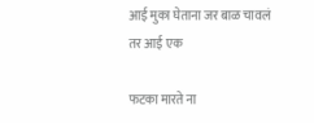आई मुका घेताना जर बाळ चावलं तर आई एक

फटका मारते ना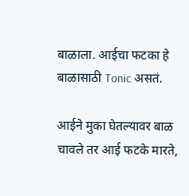बाळाला. आईचा फटका हे बाळासाठी Tonic असतं.

आईने मुका घेतल्यावर बाळ चावले तर आई फटके मारते,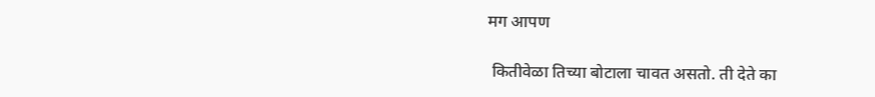मग आपण

 कितीवेळा तिच्या बोटाला चावत असतो. ती देते का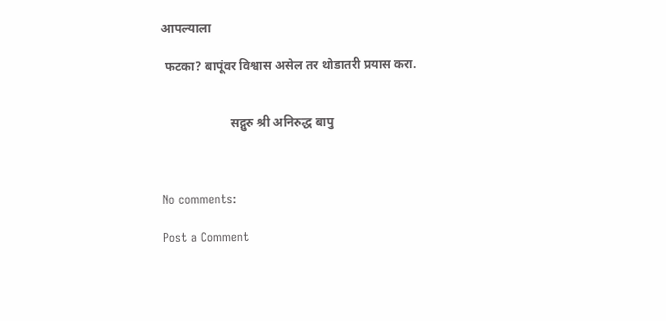आपल्याला

 फटका? बापूंवर विश्वास असेल तर थोडातरी प्रयास करा.


                      सद्गुरु श्री अनिरुद्ध बापु



No comments:

Post a Comment